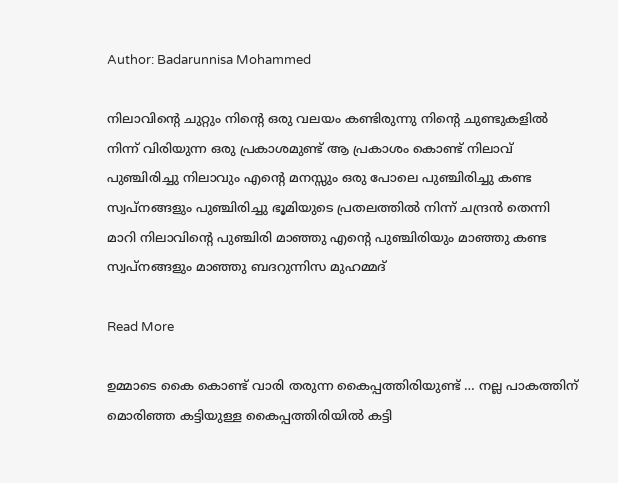Author: Badarunnisa Mohammed

നിലാവിന്റെ ചുറ്റും നിന്റെ ഒരു വലയം കണ്ടിരുന്നു നിന്റെ ചുണ്ടുകളിൽ നിന്ന് വിരിയുന്ന ഒരു പ്രകാശമുണ്ട് ആ പ്രകാശം കൊണ്ട് നിലാവ് പുഞ്ചിരിച്ചു നിലാവും എന്റെ മനസ്സും ഒരു പോലെ പുഞ്ചിരിച്ചു കണ്ട സ്വപ്നങ്ങളും പുഞ്ചിരിച്ചു ഭൂമിയുടെ പ്രതലത്തിൽ നിന്ന് ചന്ദ്രൻ തെന്നി മാറി നിലാവിന്റെ പുഞ്ചിരി മാഞ്ഞു എന്റെ പുഞ്ചിരിയും മാഞ്ഞു കണ്ട സ്വപ്നങ്ങളും മാഞ്ഞു ബദറുന്നിസ മുഹമ്മദ്

Read More

ഉമ്മാടെ കൈ കൊണ്ട് വാരി തരുന്ന കൈപ്പത്തിരിയുണ്ട് … നല്ല പാകത്തിന് മൊരിഞ്ഞ കട്ടിയുള്ള കൈപ്പത്തിരിയിൽ കട്ടി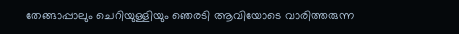തേങ്ങാപ്പാലും ചെറിയുള്ളിയും ഞെരടി ആവിയോടെ വാരിത്തരുന്ന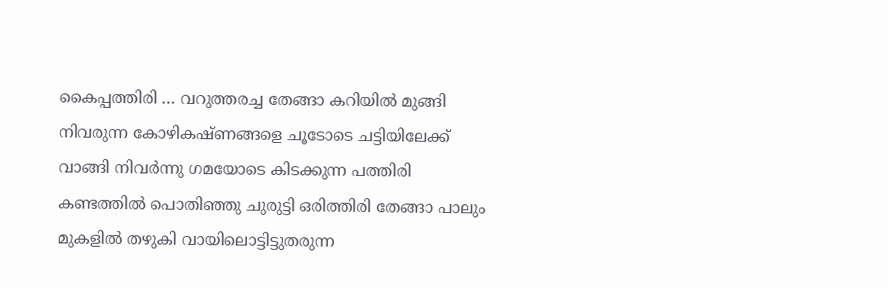കൈപ്പത്തിരി … വറുത്തരച്ച തേങ്ങാ കറിയിൽ മുങ്ങി നിവരുന്ന കോഴികഷ്ണങ്ങളെ ചൂടോടെ ചട്ടിയിലേക്ക് വാങ്ങി നിവർന്നു ഗമയോടെ കിടക്കുന്ന പത്തിരി കണ്ടത്തിൽ പൊതിഞ്ഞു ചുരുട്ടി ഒരിത്തിരി തേങ്ങാ പാലും മുകളിൽ തഴുകി വായിലൊട്ടിട്ടുതരുന്ന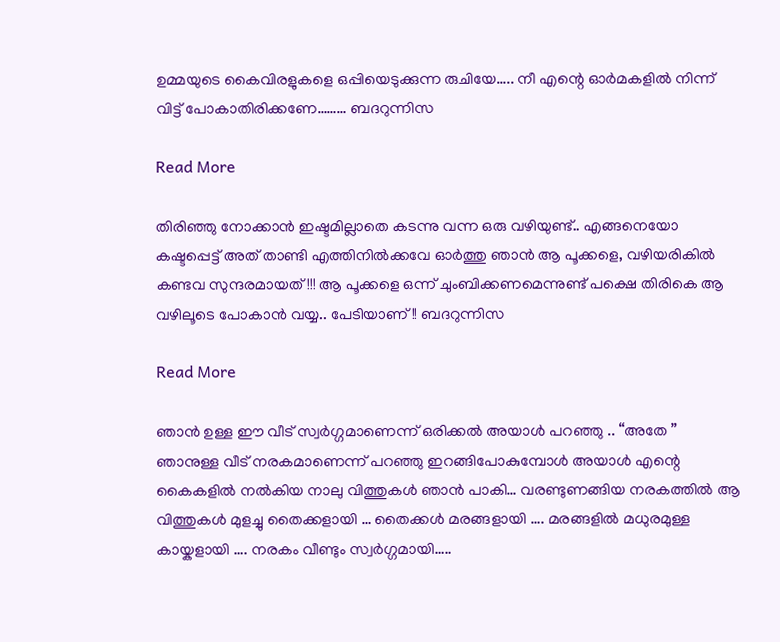ഉമ്മയുടെ കൈവിരളുകളെ ഒപ്പിയെടുക്കുന്ന രുചിയേ….. നീ എന്റെ ഓർമകളിൽ നിന്ന് വിട്ട് പോകാതിരിക്കണേ……… ബദറുന്നിസ

Read More

തിരിഞ്ഞു നോക്കാൻ ഇഷ്ടമില്ലാതെ കടന്നു വന്ന ഒരു വഴിയുണ്ട്.. എങ്ങനെയോ കഷ്ടപ്പെട്ട് അത് താണ്ടി എത്തിനിൽക്കവേ ഓർത്തു ഞാൻ ആ പൂക്കളെ, വഴിയരികിൽ കണ്ടവ സുന്ദരമായത്!!! ആ പൂക്കളെ ഒന്ന് ചുംബിക്കണമെന്നുണ്ട് പക്ഷെ തിരികെ ആ വഴിലൂടെ പോകാൻ വയ്യ.. പേടിയാണ് !! ബദറുന്നിസ

Read More

ഞാൻ ഉള്ള ഈ വീട് സ്വർഗ്ഗമാണെന്ന് ഒരിക്കൽ അയാൾ പറഞ്ഞു .. “അതേ ” ഞാനുള്ള വീട് നരകമാണെന്ന് പറഞ്ഞു ഇറങ്ങിപോകുമ്പോൾ അയാൾ എന്റെ കൈകളിൽ നൽകിയ നാലു വിത്തുകൾ ഞാൻ പാകി… വരണ്ടുണങ്ങിയ നരകത്തിൽ ആ വിത്തുകൾ മുളച്ചു തൈക്കളായി … തൈക്കൾ മരങ്ങളായി …. മരങ്ങളിൽ മധുരമുള്ള കായ്കളായി …. നരകം വീണ്ടും സ്വർഗ്ഗമായി…..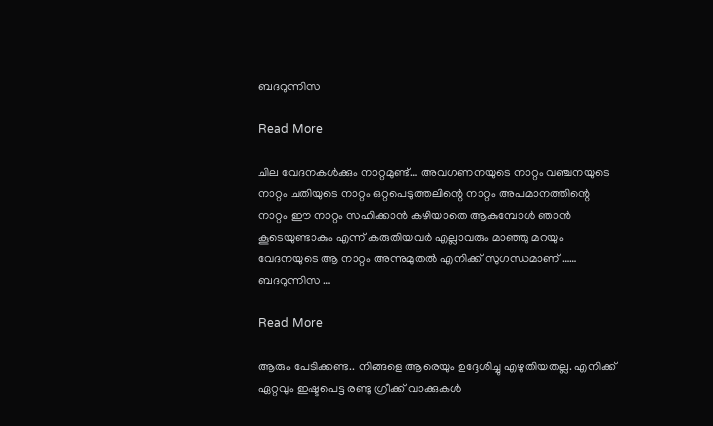ബദറുന്നിസ

Read More

ചില വേദനകൾക്കും നാറ്റമുണ്ട്… അവഗണനയുടെ നാറ്റം വഞ്ചനയുടെ നാറ്റം ചതിയുടെ നാറ്റം ഒറ്റപെടുത്തലിന്റെ നാറ്റം അപമാനത്തിന്റെ നാറ്റം ഈ നാറ്റം സഹിക്കാൻ കഴിയാതെ ആകുമ്പോൾ ഞാൻ കൂടെയുണ്ടാകും എന്ന് കരുതിയവർ എല്ലാവരും മാഞ്ഞു മറയും വേദനയുടെ ആ നാറ്റം അന്നുമുതൽ എനിക്ക് സുഗന്ധമാണ് …… ബദറുന്നിസ …

Read More

ആരും പേടിക്കണ്ട.. നിങ്ങളെ ആരെയും ഉദ്ദേശിച്ചു എഴുതിയതല്ല. എനിക്ക് ഏറ്റവും ഇഷ്ടപെട്ട രണ്ടു ഗ്രീക്ക് വാക്കുകൾ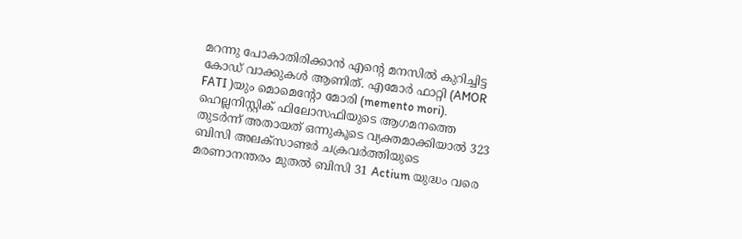മറന്നു പോകാതിരിക്കാൻ എന്റെ മനസിൽ കുറിച്ചിട്ട കോഡ് വാക്കുകൾ ആണിത്. എമോർ ഫാറ്റി (AMOR FATI )യും മൊമെന്റോ മോരി (memento mori). ഹെല്ലനിസ്റ്റിക് ഫിലോസഫിയുടെ ആഗമനത്തെ തുടർന്ന് അതായത് ഒന്നുകൂടെ വ്യക്തമാക്കിയാൽ 323 ബിസി അലക്സാണ്ടർ ചക്രവർത്തിയുടെ മരണാനന്തരം മുതൽ ബിസി 31 Actium യുദ്ധം വരെ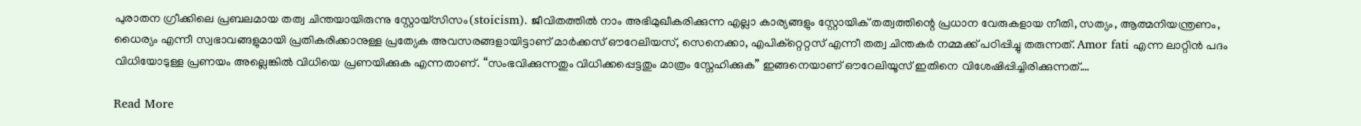പുരാതന ഗ്രീക്കിലെ പ്രബലമായ തത്വ ചിന്തയായിരുന്നു സ്റ്റോയ്‌സിസം(stoicism). ജീവിതത്തിൽ നാം അഭിമുഖീകരിക്കുന്ന എല്ലാ കാര്യങ്ങളും സ്റ്റോയിക് തത്വത്തിന്റെ പ്രധാന വേരുകളായ നീതി, സത്യം, ആത്മനിയന്ത്രണം, ധൈര്യം എന്നീ സ്വഭാവങ്ങളുമായി പ്രതികരിക്കാനുള്ള പ്രത്യേക അവസരങ്ങളായിട്ടാണ് മാർക്കസ് ഔറേലിയസ്, സെനെക്കാ, എപിക്റ്റെറ്റസ് എന്നീ തത്വ ചിന്തകർ നമ്മക്ക് പഠിപ്പിച്ചു തരുന്നത്. Amor fati എന്ന ലാറ്റിൻ പദം വിധിയോടുള്ള പ്രണയം അല്ലെങ്കിൽ വിധിയെ പ്രണയിക്കുക എന്നതാണ്. “സംഭവിക്കുന്നതും വിധിക്കപ്പെട്ടതും മാത്രം സ്നേഹിക്കുക” ഇങ്ങനെയാണ് ഔറേലിയൂസ് ഇതിനെ വിശേഷിപ്പിച്ചിരിക്കുന്നത്.…

Read More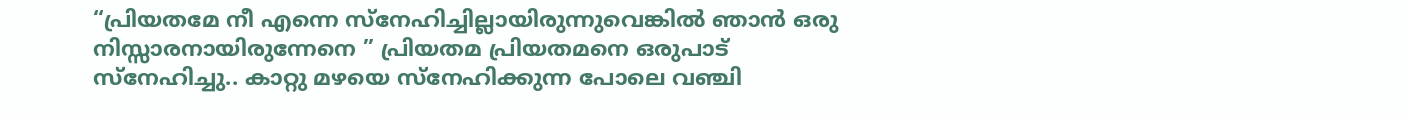“പ്രിയതമേ നീ എന്നെ സ്നേഹിച്ചില്ലായിരുന്നുവെങ്കിൽ ഞാൻ ഒരു നിസ്സാരനായിരുന്നേനെ ” പ്രിയതമ പ്രിയതമനെ ഒരുപാട് സ്നേഹിച്ചു.. കാറ്റു മഴയെ സ്നേഹിക്കുന്ന പോലെ വഞ്ചി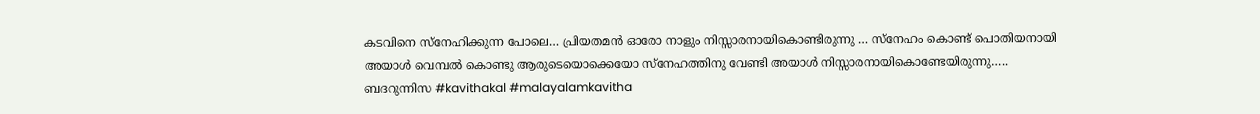കടവിനെ സ്നേഹിക്കുന്ന പോലെ… പ്രിയതമൻ ഓരോ നാളും നിസ്സാരനായികൊണ്ടിരുന്നു … സ്നേഹം കൊണ്ട് പൊതിയനായി അയാൾ വെമ്പൽ കൊണ്ടു ആരുടെയൊക്കെയോ സ്നേഹത്തിനു വേണ്ടി അയാൾ നിസ്സാരനായികൊണ്ടേയിരുന്നു….. ബദറുന്നിസ #kavithakal #malayalamkavitha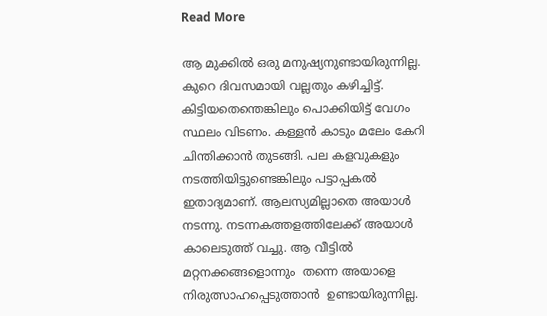Read More

ആ മുക്കിൽ ഒരു മനുഷ്യനുണ്ടായിരുന്നില്ല. കുറെ ദിവസമായി വല്ലതും കഴിച്ചിട്ട്. കിട്ടിയതെന്തെങ്കിലും പൊക്കിയിട്ട് വേഗം സ്ഥലം വിടണം. കള്ളൻ കാടും മലേം കേറി ചിന്തിക്കാൻ തുടങ്ങി. പല കളവുകളും നടത്തിയിട്ടുണ്ടെങ്കിലും പട്ടാപ്പകൽ  ഇതാദ്യമാണ്. ആലസ്യമില്ലാതെ അയാൾ നടന്നു. നടന്നകത്തളത്തിലേക്ക് അയാൾ കാലെടുത്ത്‌ വച്ചു. ആ വീട്ടിൽ മറ്റനക്കങ്ങളൊന്നും  തന്നെ അയാളെ നിരുത്സാഹപ്പെടുത്താൻ  ഉണ്ടായിരുന്നില്ല.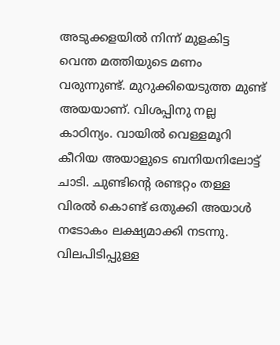അടുക്കളയിൽ നിന്ന് മുളകിട്ട വെന്ത മത്തിയുടെ മണം വരുന്നുണ്ട്. മുറുക്കിയെടുത്ത മുണ്ട് അയയാണ്. വിശപ്പിനു നല്ല കാഠിന്യം. വായിൽ വെള്ളമൂറി കീറിയ അയാളുടെ ബനിയനിലോട്ട് ചാടി. ചുണ്ടിന്റെ രണ്ടറ്റം തള്ള വിരൽ കൊണ്ട് ഒതുക്കി അയാൾ നടോകം ലക്ഷ്യമാക്കി നടന്നു. വിലപിടിപ്പുള്ള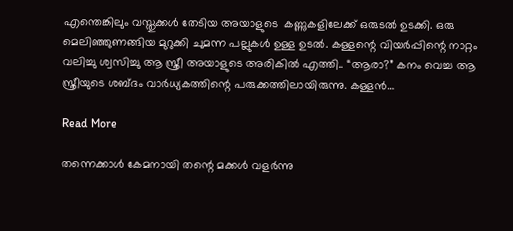എന്തെങ്കിലും വസ്തുക്കൾ തേടിയ അയാളുടെ  കണ്ണുകളിലേക്ക് ഒരുടൽ ഉടക്കി. ഒരു മെലിഞ്ഞുണങ്ങിയ മുറുക്കി ചുമന്ന പല്ലുകൾ ഉള്ള ഉടൽ. കള്ളന്റെ വിയർപ്പിന്റെ നാറ്റം വലിച്ചു ശ്വസിച്ചു ആ സ്ത്രീ അയാളുടെ അരികിൽ എത്തി.. “ആരാ?” കനം വെച്ച ആ സ്ത്രീയുടെ ശബ്ദം വാർധ്യകത്തിന്റെ പരുക്കത്തിലായിരുന്നു. കള്ളൻ…

Read More

തന്നെക്കാൾ കേമനായി തന്റെ മക്കൾ വളർന്നു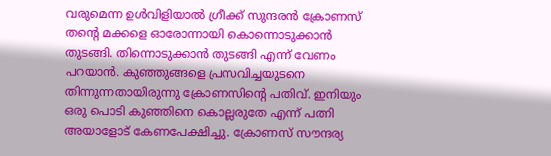വരുമെന്ന ഉൾവിളിയാൽ ഗ്രീക്ക് സുന്ദരൻ ക്രോണസ് തന്റെ മക്കളെ ഓരോന്നായി കൊന്നൊടുക്കാൻ തുടങ്ങി. തിന്നൊടുക്കാൻ തുടങ്ങി എന്ന് വേണം പറയാൻ. കുഞ്ഞുങ്ങളെ പ്രസവിച്ചയുടനെ തിന്നുന്നതായിരുന്നു ക്രോണസിന്റെ പതിവ്. ഇനിയും ഒരു പൊടി കുഞ്ഞിനെ കൊല്ലരുതേ എന്ന് പത്നി അയാളോട് കേണപേക്ഷിച്ചു. ക്രോണസ് സൗന്ദര്യ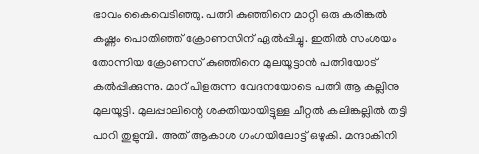ഭാവം കൈവെടിഞ്ഞു. പത്നി കുഞ്ഞിനെ മാറ്റി ഒരു കരിങ്കൽ കഷ്ണം പൊതിഞ്ഞ് ക്രോണസിന് ഏൽപ്പിച്ചു. ഇതിൽ സംശയം തോന്നിയ ക്രോണസ് കുഞ്ഞിനെ മുലയൂട്ടാൻ പത്നിയോട് കൽപ്പിക്കുന്നു. മാറ് പിളരുന്ന വേദനയോടെ പത്നി ആ കല്ലിനു മുലയൂട്ടി. മുലപ്പാലിന്റെ ശക്തിയായിട്ടുള്ള ചീറ്റൽ കലിങ്കല്ലിൽ തട്ടി പാറി തുളുമ്പി. അത് ആകാശ ഗംഗയിലോട്ട് ഒഴുകി. മന്ദാകിനി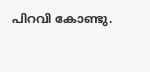പിറവി കോണ്ടു.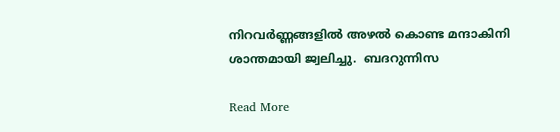നിറവർണ്ണങ്ങളിൽ അഴൽ കൊണ്ട മന്ദാകിനി ശാന്തമായി ജ്വലിച്ചു.  ബദറുന്നിസ

Read More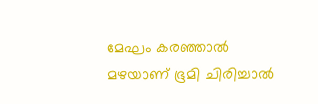മേഘം കരഞ്ഞാൽ മഴയാണ് ഭൂമി ചിരിച്ചാൽ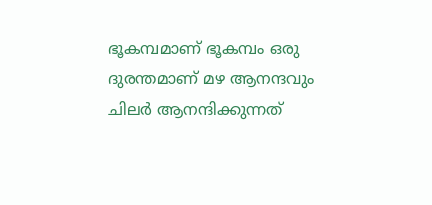ഭൂകമ്പമാണ് ഭൂകമ്പം ഒരു ദുരന്തമാണ് മഴ ആനന്ദവും ചിലർ ആനന്ദിക്കുന്നത്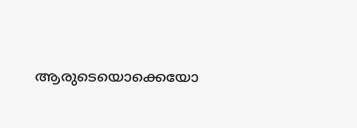ആരുടെയൊക്കെയോ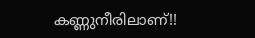കണ്ണുനീരിലാണ്!!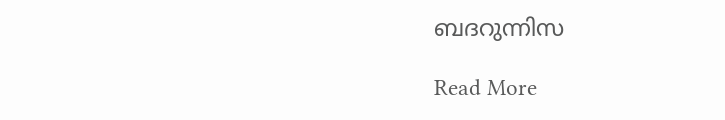ബദറുന്നിസ

Read More